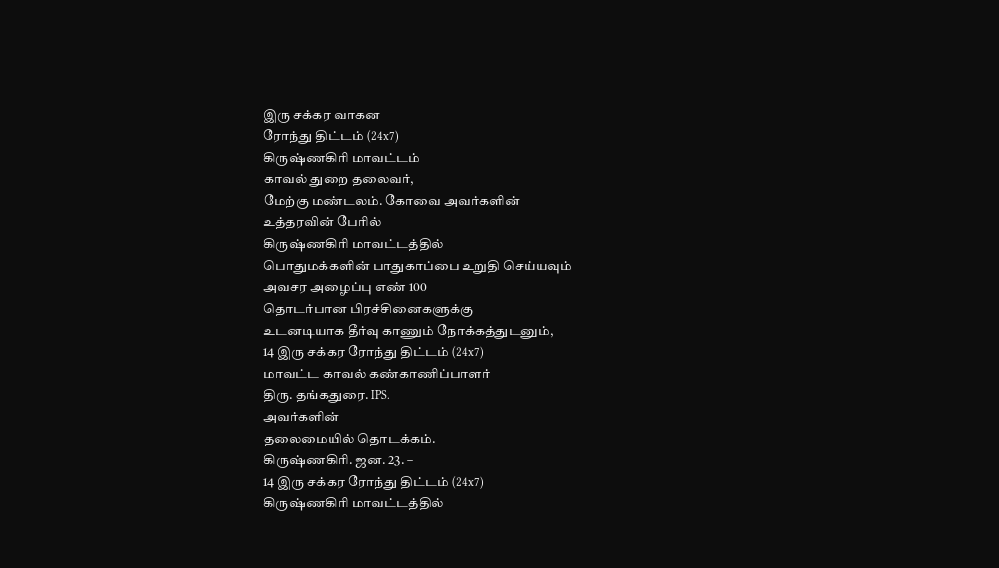இரு சக்கர வாகன
ரோந்து திட்டம் (24x7)
கிருஷ்ணகிரி மாவட்டம்
காவல் துறை தலைவர்,
மேற்கு மண்டலம். கோவை அவர்களின்
உத்தரவின் பேரில்
கிருஷ்ணகிரி மாவட்டத்தில்
பொதுமக்களின் பாதுகாப்பை உறுதி செய்யவும்
அவசர அழைப்பு எண் 100
தொடர்பான பிரச்சினைகளுக்கு
உடனடியாக தீர்வு காணும் நோக்கத்துடனும்,
14 இரு சக்கர ரோந்து திட்டம் (24x7)
மாவட்ட காவல் கண்காணிப்பாளர்
திரு. தங்கதுரை. IPS.
அவர்களின்
தலைமையில் தொடக்கம்.
கிருஷ்ணகிரி. ஜன. 23. –
14 இரு சக்கர ரோந்து திட்டம் (24x7)
கிருஷ்ணகிரி மாவட்டத்தில்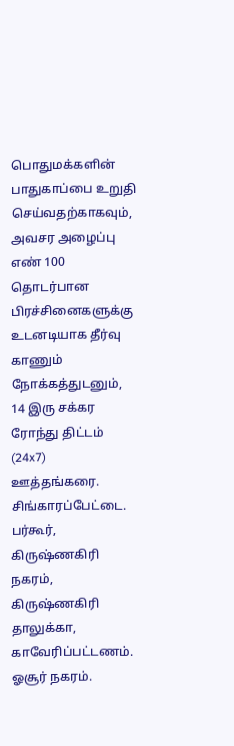பொதுமக்களின் பாதுகாப்பை உறுதி செய்வதற்காகவும்,
அவசர அழைப்பு எண் 100 தொடர்பான பிரச்சினைகளுக்கு உடனடியாக தீர்வு காணும் நோக்கத்துடனும்,
14 இரு சக்கர ரோந்து திட்டம் (24x7)
ஊத்தங்கரை.
சிங்காரப்பேட்டை.
பர்கூர்,
கிருஷ்ணகிரி நகரம்,
கிருஷ்ணகிரி தாலுக்கா,
காவேரிப்பட்டணம்.
ஓசூர் நகரம்.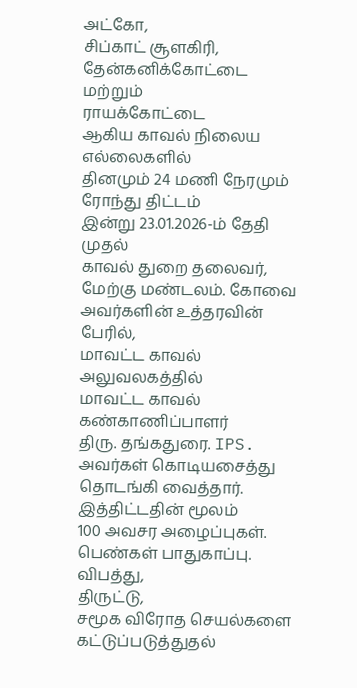அட்கோ,
சிப்காட் சூளகிரி,
தேன்கனிக்கோட்டை
மற்றும்
ராயக்கோட்டை
ஆகிய காவல் நிலைய எல்லைகளில்
தினமும் 24 மணி நேரமும்
ரோந்து திட்டம்
இன்று 23.01.2026-ம் தேதி முதல்
காவல் துறை தலைவர்,
மேற்கு மண்டலம். கோவை
அவர்களின் உத்தரவின் பேரில்,
மாவட்ட காவல் அலுவலகத்தில்
மாவட்ட காவல் கண்காணிப்பாளர்
திரு. தங்கதுரை. IPS.
அவர்கள் கொடியசைத்து
தொடங்கி வைத்தார்.
இத்திட்டதின் மூலம்
100 அவசர அழைப்புகள்.
பெண்கள் பாதுகாப்பு.
விபத்து,
திருட்டு,
சமூக விரோத செயல்களை
கட்டுப்படுத்துதல்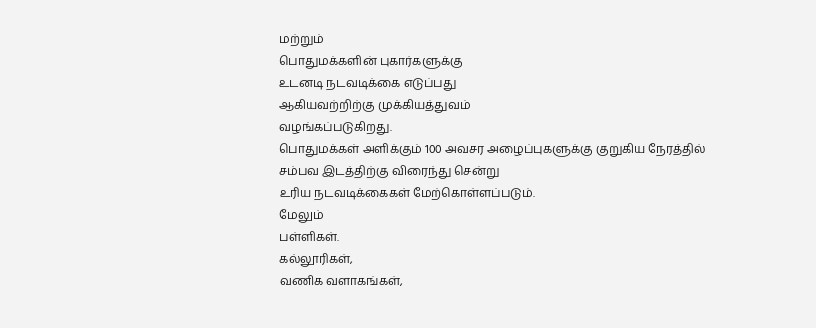மற்றும்
பொதுமக்களின் புகார்களுக்கு
உடனடி நடவடிக்கை எடுப்பது
ஆகியவற்றிற்கு முக்கியத்துவம்
வழங்கப்படுகிறது.
பொதுமக்கள் அளிக்கும் 100 அவசர அழைப்புகளுக்கு குறுகிய நேரத்தில்
சம்பவ இடத்திற்கு விரைந்து சென்று
உரிய நடவடிக்கைகள் மேற்கொள்ளப்படும்.
மேலும்
பள்ளிகள்.
கல்லூரிகள்,
வணிக வளாகங்கள்,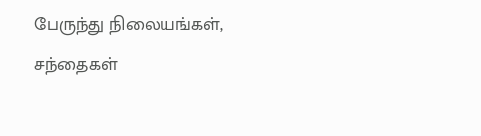பேருந்து நிலையங்கள்,
சந்தைகள்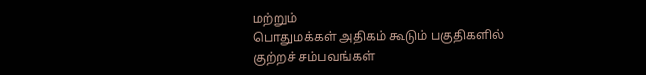மற்றும்
பொதுமக்கள் அதிகம் கூடும் பகுதிகளில்
குற்றச் சம்பவங்கள்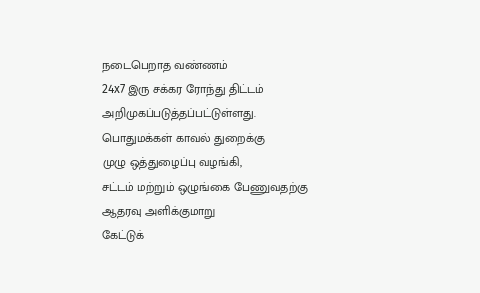நடைபெறாத வண்ணம்
24x7 இரு சக்கர ரோந்து திட்டம்
அறிமுகப்படுத்தப்பட்டுள்ளது.
பொதுமக்கள் காவல் துறைக்கு
முழு ஒத்துழைப்பு வழங்கி,
சட்டம் மற்றும் ஒழுங்கை பேணுவதற்கு
ஆதரவு அளிக்குமாறு
கேட்டுக்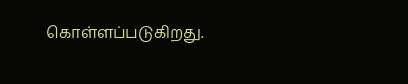கொள்ளப்படுகிறது.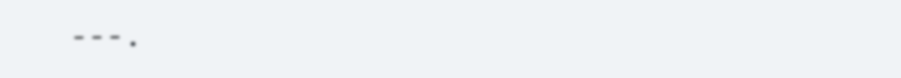---.